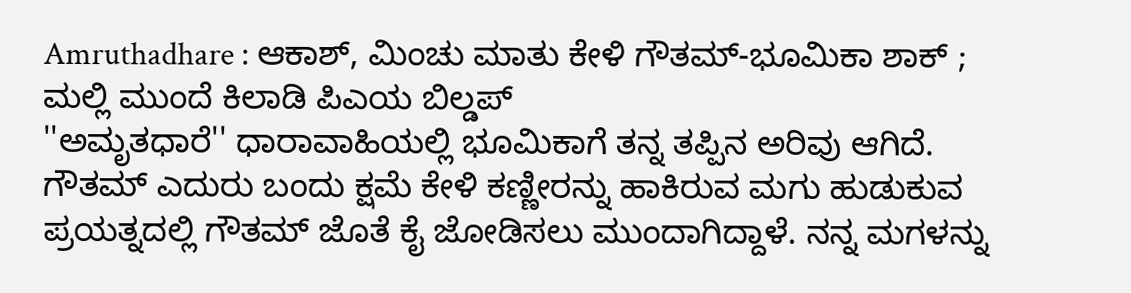Amruthadhare : ಆಕಾಶ್, ಮಿಂಚು ಮಾತು ಕೇಳಿ ಗೌತಮ್-ಭೂಮಿಕಾ ಶಾಕ್ ; ಮಲ್ಲಿ ಮುಂದೆ ಕಿಲಾಡಿ ಪಿಎಯ ಬಿಲ್ಡಪ್
''ಅಮೃತಧಾರೆ'' ಧಾರಾವಾಹಿಯಲ್ಲಿ ಭೂಮಿಕಾಗೆ ತನ್ನ ತಪ್ಪಿನ ಅರಿವು ಆಗಿದೆ. ಗೌತಮ್ ಎದುರು ಬಂದು ಕ್ಷಮೆ ಕೇಳಿ ಕಣ್ಣೀರನ್ನು ಹಾಕಿರುವ ಮಗು ಹುಡುಕುವ ಪ್ರಯತ್ನದಲ್ಲಿ ಗೌತಮ್ ಜೊತೆ ಕೈ ಜೋಡಿಸಲು ಮುಂದಾಗಿದ್ದಾಳೆ. ನನ್ನ ಮಗಳನ್ನು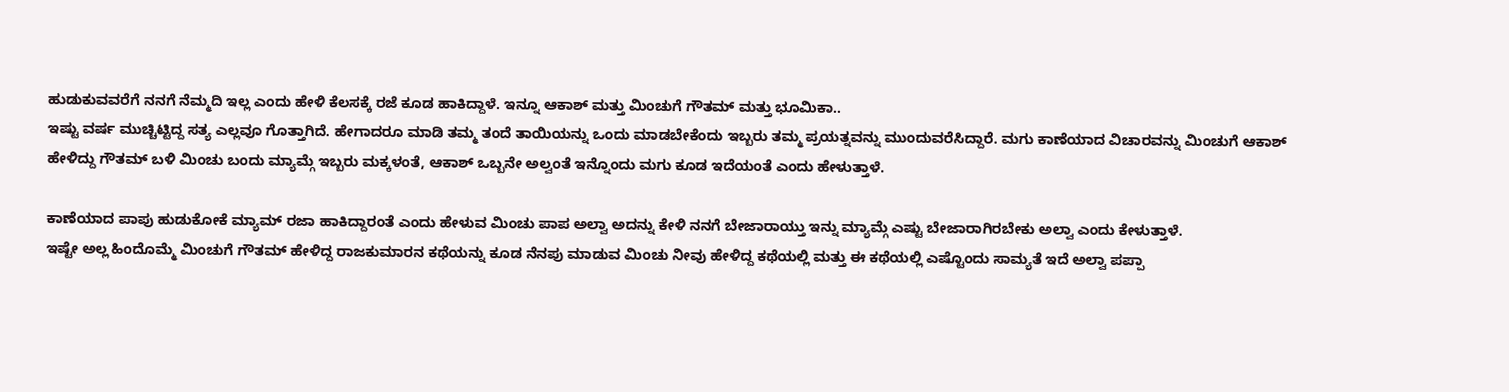ಹುಡುಕುವವರೆಗೆ ನನಗೆ ನೆಮ್ಮದಿ ಇಲ್ಲ ಎಂದು ಹೇಳಿ ಕೆಲಸಕ್ಕೆ ರಜೆ ಕೂಡ ಹಾಕಿದ್ದಾಳೆ. ಇನ್ನೂ ಆಕಾಶ್ ಮತ್ತು ಮಿಂಚುಗೆ ಗೌತಮ್ ಮತ್ತು ಭೂಮಿಕಾ..
ಇಷ್ಟು ವರ್ಷ ಮುಚ್ಚಿಟ್ಟಿದ್ದ ಸತ್ಯ ಎಲ್ಲವೂ ಗೊತ್ತಾಗಿದೆ. ಹೇಗಾದರೂ ಮಾಡಿ ತಮ್ಮ ತಂದೆ ತಾಯಿಯನ್ನು ಒಂದು ಮಾಡಬೇಕೆಂದು ಇಬ್ಬರು ತಮ್ಮ ಪ್ರಯತ್ನವನ್ನು ಮುಂದುವರೆಸಿದ್ದಾರೆ. ಮಗು ಕಾಣೆಯಾದ ವಿಚಾರವನ್ನು ಮಿಂಚುಗೆ ಆಕಾಶ್ ಹೇಳಿದ್ದು ಗೌತಮ್ ಬಳಿ ಮಿಂಚು ಬಂದು ಮ್ಯಾಮ್ಗೆ ಇಬ್ಬರು ಮಕ್ಕಳಂತೆ, ಆಕಾಶ್ ಒಬ್ಬನೇ ಅಲ್ವಂತೆ ಇನ್ನೊಂದು ಮಗು ಕೂಡ ಇದೆಯಂತೆ ಎಂದು ಹೇಳುತ್ತಾಳೆ.

ಕಾಣೆಯಾದ ಪಾಪು ಹುಡುಕೋಕೆ ಮ್ಯಾಮ್ ರಜಾ ಹಾಕಿದ್ದಾರಂತೆ ಎಂದು ಹೇಳುವ ಮಿಂಚು ಪಾಪ ಅಲ್ವಾ ಅದನ್ನು ಕೇಳಿ ನನಗೆ ಬೇಜಾರಾಯ್ತು ಇನ್ನು ಮ್ಯಾಮ್ಗೆ ಎಷ್ಟು ಬೇಜಾರಾಗಿರಬೇಕು ಅಲ್ವಾ ಎಂದು ಕೇಳುತ್ತಾಳೆ.
ಇಷ್ಟೇ ಅಲ್ಲ ಹಿಂದೊಮ್ಮೆ ಮಿಂಚುಗೆ ಗೌತಮ್ ಹೇಳಿದ್ದ ರಾಜಕುಮಾರನ ಕಥೆಯನ್ನು ಕೂಡ ನೆನಪು ಮಾಡುವ ಮಿಂಚು ನೀವು ಹೇಳಿದ್ದ ಕಥೆಯಲ್ಲಿ ಮತ್ತು ಈ ಕಥೆಯಲ್ಲಿ ಎಷ್ಟೊಂದು ಸಾಮ್ಯತೆ ಇದೆ ಅಲ್ವಾ ಪಪ್ಪಾ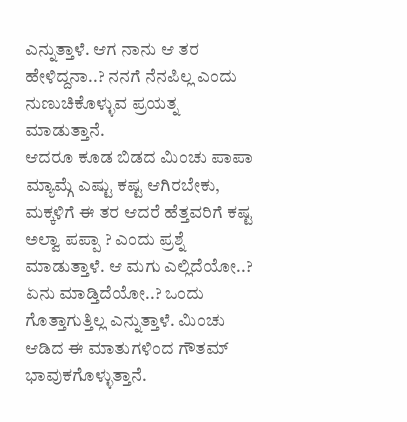ಎನ್ನುತ್ತಾಳೆ. ಆಗ ನಾನು ಆ ತರ ಹೇಳಿದ್ದನಾ..? ನನಗೆ ನೆನಪಿಲ್ಲ ಎಂದು ನುಣುಚಿಕೊಳ್ಳುವ ಪ್ರಯತ್ನ ಮಾಡುತ್ತಾನೆ.
ಆದರೂ ಕೂಡ ಬಿಡದ ಮಿಂಚು ಪಾಪಾ ಮ್ಯಾಮ್ಗೆ ಎಷ್ಟು ಕಷ್ಟ ಆಗಿರಬೇಕು, ಮಕ್ಕಳಿಗೆ ಈ ತರ ಆದರೆ ಹೆತ್ತವರಿಗೆ ಕಷ್ಟ ಅಲ್ವಾ ಪಪ್ಪಾ ? ಎಂದು ಪ್ರಶ್ನೆ ಮಾಡುತ್ತಾಳೆ. ಆ ಮಗು ಎಲ್ಲಿದೆಯೋ..? ಏನು ಮಾಡ್ತಿದೆಯೋ..? ಒಂದು ಗೊತ್ತಾಗುತ್ತಿಲ್ಲ ಎನ್ನುತ್ತಾಳೆ. ಮಿಂಚು ಆಡಿದ ಈ ಮಾತುಗಳಿಂದ ಗೌತಮ್ ಭಾವುಕಗೊಳ್ಳುತ್ತಾನೆ.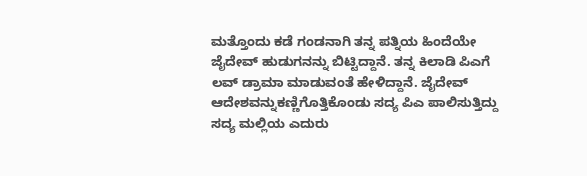ಮತ್ತೊಂದು ಕಡೆ ಗಂಡನಾಗಿ ತನ್ನ ಪತ್ನಿಯ ಹಿಂದೆಯೇ ಜೈದೇವ್ ಹುಡುಗನನ್ನು ಬಿಟ್ಟಿದ್ದಾನೆ. ತನ್ನ ಕಿಲಾಡಿ ಪಿಎಗೆ ಲವ್ ಡ್ರಾಮಾ ಮಾಡುವಂತೆ ಹೇಳಿದ್ದಾನೆ. ಜೈದೇವ್ ಆದೇಶವನ್ನುಕಣ್ಣಿಗೊತ್ತಿಕೊಂಡು ಸದ್ಯ ಪಿಎ ಪಾಲಿಸುತ್ತಿದ್ದು ಸದ್ಯ ಮಲ್ಲಿಯ ಎದುರು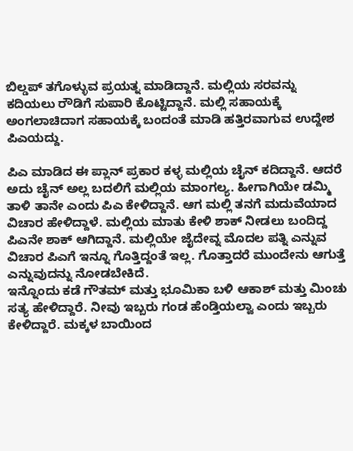ಬಿಲ್ಡಪ್ ತಗೊಳ್ಳುವ ಪ್ರಯತ್ನ ಮಾಡಿದ್ದಾನೆ. ಮಲ್ಲಿಯ ಸರವನ್ನು ಕದಿಯಲು ರೌಡಿಗೆ ಸುಪಾರಿ ಕೊಟ್ಟಿದ್ದಾನೆ. ಮಲ್ಲಿ ಸಹಾಯಕ್ಕೆ ಅಂಗಲಾಚಿದಾಗ ಸಹಾಯಕ್ಕೆ ಬಂದಂತೆ ಮಾಡಿ ಹತ್ತಿರವಾಗುವ ಉದ್ದೇಶ ಪಿಎಯದ್ದು.

ಪಿಎ ಮಾಡಿದ ಈ ಪ್ಲಾನ್ ಪ್ರಕಾರ ಕಳ್ಳ ಮಲ್ಲಿಯ ಚೈನ್ ಕದಿದ್ದಾನೆ. ಆದರೆ ಅದು ಚೈನ್ ಅಲ್ಲ ಬದಲಿಗೆ ಮಲ್ಲಿಯ ಮಾಂಗಲ್ಯ. ಹೀಗಾಗಿಯೇ ಡಮ್ಮಿ ತಾಳಿ ತಾನೇ ಎಂದು ಪಿಎ ಕೇಳಿದ್ದಾನೆ. ಆಗ ಮಲ್ಲಿ ತನಗೆ ಮದುವೆಯಾದ ವಿಚಾರ ಹೇಳಿದ್ದಾಳೆ. ಮಲ್ಲಿಯ ಮಾತು ಕೇಳಿ ಶಾಕ್ ನೀಡಲು ಬಂದಿದ್ದ ಪಿಎನೇ ಶಾಕ್ ಆಗಿದ್ದಾನೆ. ಮಲ್ಲಿಯೇ ಜೈದೇವ್ನ ಮೊದಲ ಪತ್ನಿ ಎನ್ನುವ ವಿಚಾರ ಪಿಎಗೆ ಇನ್ನೂ ಗೊತ್ತಿದ್ದಂತೆ ಇಲ್ಲ. ಗೊತ್ತಾದರೆ ಮುಂದೇನು ಆಗುತ್ತೆ ಎನ್ನುವುದನ್ನು ನೋಡಬೇಕಿದೆ.
ಇನ್ನೊಂದು ಕಡೆ ಗೌತಮ್ ಮತ್ತು ಭೂಮಿಕಾ ಬಳಿ ಆಕಾಶ್ ಮತ್ತು ಮಿಂಚು ಸತ್ಯ ಹೇಳಿದ್ದಾರೆ. ನೀವು ಇಬ್ಬರು ಗಂಡ ಹೆಂಡ್ತಿಯಲ್ವಾ ಎಂದು ಇಬ್ಬರು ಕೇಳಿದ್ದಾರೆ. ಮಕ್ಕಳ ಬಾಯಿಂದ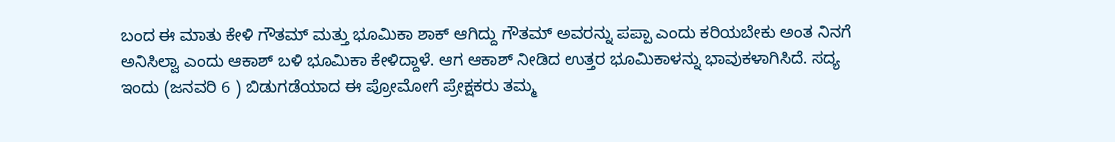ಬಂದ ಈ ಮಾತು ಕೇಳಿ ಗೌತಮ್ ಮತ್ತು ಭೂಮಿಕಾ ಶಾಕ್ ಆಗಿದ್ದು ಗೌತಮ್ ಅವರನ್ನು ಪಪ್ಪಾ ಎಂದು ಕರಿಯಬೇಕು ಅಂತ ನಿನಗೆ ಅನಿಸಿಲ್ವಾ ಎಂದು ಆಕಾಶ್ ಬಳಿ ಭೂಮಿಕಾ ಕೇಳಿದ್ದಾಳೆ. ಆಗ ಆಕಾಶ್ ನೀಡಿದ ಉತ್ತರ ಭೂಮಿಕಾಳನ್ನು ಭಾವುಕಳಾಗಿಸಿದೆ. ಸದ್ಯ ಇಂದು (ಜನವರಿ 6 ) ಬಿಡುಗಡೆಯಾದ ಈ ಪ್ರೋಮೋಗೆ ಪ್ರೇಕ್ಷಕರು ತಮ್ಮ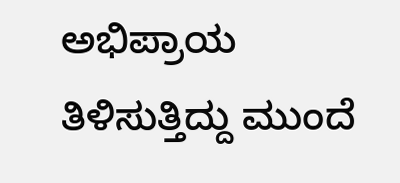ಅಭಿಪ್ರಾಯ ತಿಳಿಸುತ್ತಿದ್ದು ಮುಂದೆ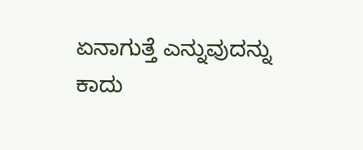ಏನಾಗುತ್ತೆ ಎನ್ನುವುದನ್ನು ಕಾದು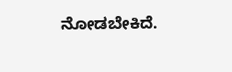ನೋಡಬೇಕಿದೆ.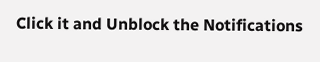Click it and Unblock the Notifications